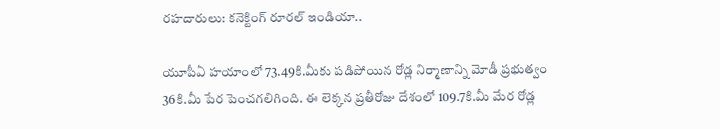రహదారులు: కనెక్టింగ్ రూరల్ ఇండియా..

యూపీఏ హయాంలో 73.49కి.మీకు పడిపోయిన రోడ్ల నిర్మాణాన్ని మోడీ ప్రభుత్వం 36కి.మీ పేర పెంచగలిగింది. ఈ లెక్కన ప్రతీరోజు దేశంలో 109.7కి.మీ మేర రోడ్ల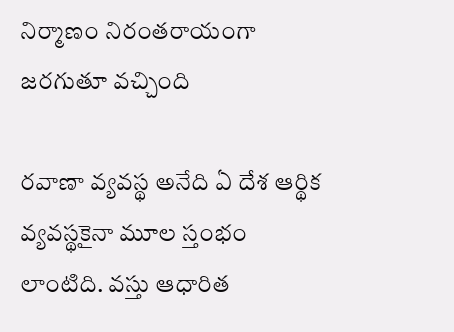నిర్మాణం నిరంతరాయంగా జరగుతూ వచ్చింది

రవాణా వ్యవస్థ అనేది ఏ దేశ ఆర్థిక వ్యవస్థకైనా మూల స్తంభం లాంటిది. వస్తు ఆధారిత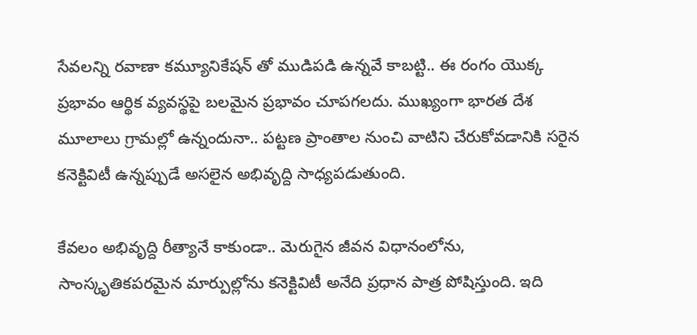సేవలన్ని రవాణా కమ్యూనికేషన్ తో ముడిపడి ఉన్నవే కాబట్టి.. ఈ రంగం యొక్క ప్రభావం ఆర్థిక వ్యవస్థపై బలమైన ప్రభావం చూపగలదు. ముఖ్యంగా భారత దేశ మూలాలు గ్రామల్లో ఉన్నందునా.. పట్టణ ప్రాంతాల నుంచి వాటిని చేరుకోవడానికి సరైన కనెక్టివిటీ ఉన్నప్పుడే అసలైన అభివృద్ది సాధ్యపడుతుంది.

కేవలం అభివృద్ది రీత్యానే కాకుండా.. మెరుగైన జీవన విధానంలోను, సాంస్కృతికపరమైన మార్పుల్లోను కనెక్టివిటీ అనేది ప్రధాన పాత్ర పోషిస్తుంది. ఇది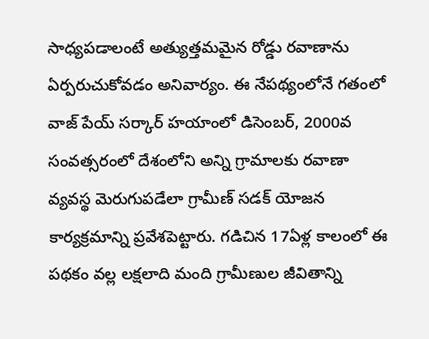సాధ్యపడాలంటే అత్యుత్తమమైన రోడ్డు రవాణాను ఏర్పరుచుకోవడం అనివార్యం. ఈ నేపథ్యంలోనే గతంలో వాజ్ పేయ్ సర్కార్ హయాంలో డిసెంబర్, 2000వ సంవత్సరంలో దేశంలోని అన్ని గ్రామాలకు రవాణా వ్యవస్థ మెరుగుపడేలా గ్రామీణ్ సడక్ యోజన కార్యక్రమాన్ని ప్రవేశపెట్టారు. గడిచిన 17ఏళ్ల కాలంలో ఈ పథకం వల్ల లక్షలాది మంది గ్రామీణుల జీవితాన్ని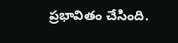ప్రభావితం చేసింది.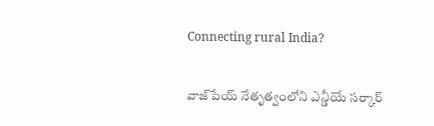Connecting rural India?

వాజ్‌పేయ్ నేతృత్వంలోని ఎన్డీయే సర్కార్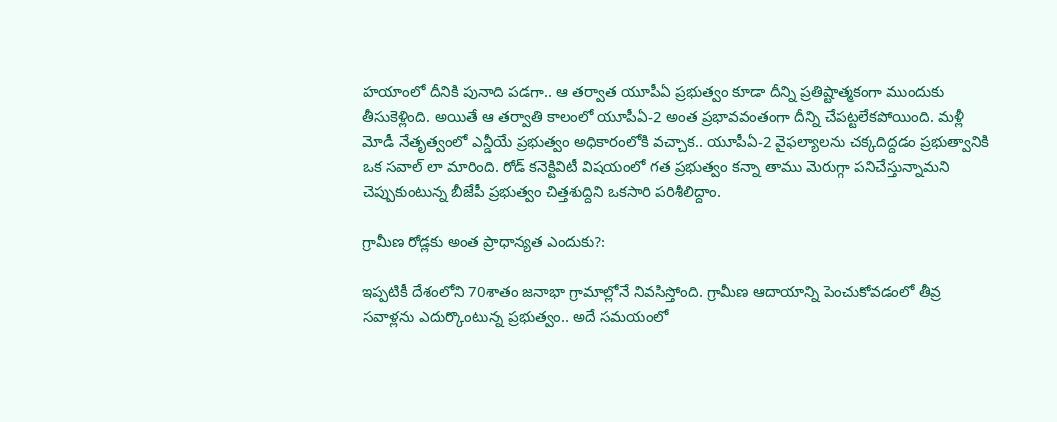హయాంలో దీనికి పునాది పడగా.. ఆ తర్వాత యూపీఏ ప్రభుత్వం కూడా దీన్ని ప్రతిష్టాత్మకంగా ముందుకు తీసుకెళ్లింది. అయితే ఆ తర్వాతి కాలంలో యూపీఏ-2 అంత ప్రభావవంతంగా దీన్ని చేపట్టలేకపోయింది. మళ్లీ మోడీ నేతృత్వంలో ఎన్డీయే ప్రభుత్వం అధికారంలోకి వచ్చాక.. యూపీఏ-2 వైఫల్యాలను చక్కదిద్దడం ప్రభుత్వానికి ఒక సవాల్ లా మారింది. రోడ్ కనెక్టివిటీ విషయంలో గత ప్రభుత్వం కన్నా తాము మెరుగ్గా పనిచేస్తున్నామని చెప్పుకుంటున్న బీజేపీ ప్రభుత్వం చిత్తశుద్దిని ఒకసారి పరిశీలిద్దాం.

గ్రామీణ రోడ్లకు అంత ప్రాధాన్యత ఎందుకు?:

ఇప్పటికీ దేశంలోని 70శాతం జనాభా గ్రామాల్లోనే నివసిస్తోంది. గ్రామీణ ఆదాయాన్ని పెంచుకోవడంలో తీవ్ర సవాళ్లను ఎదుర్కొంటున్న ప్రభుత్వం.. అదే సమయంలో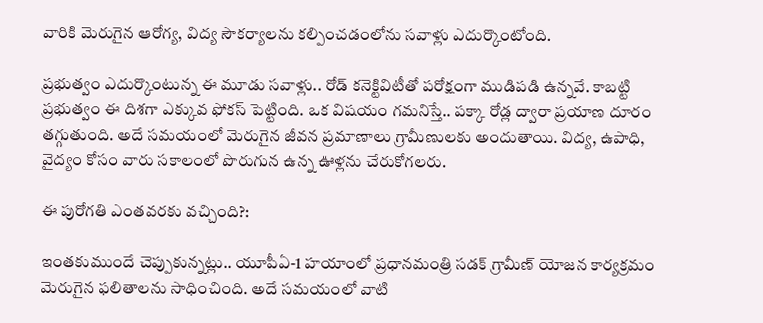వారికి మెరుగైన ఆరోగ్య, విద్య సౌకర్యాలను కల్పించడంలోను సవాళ్లు ఎదుర్కొంటోంది.

ప్రభుత్వం ఎదుర్కొంటున్న ఈ మూడు సవాళ్లు.. రోడ్ కనెక్టివిటీతో పరోక్షంగా ముడిపడి ఉన్నవే. కాబట్టి ప్రభుత్వం ఈ దిశగా ఎక్కువ ఫోకస్ పెట్టింది. ఒక విషయం గమనిస్తే.. పక్కా రోడ్ల ద్వారా ప్రయాణ దూరం తగ్గుతుంది. అదే సమయంలో మెరుగైన జీవన ప్రమాణాలు గ్రామీణులకు అందుతాయి. విద్య, ఉపాధి, వైద్యం కోసం వారు సకాలంలో పొరుగున ఉన్న ఊళ్లను చేరుకోగలరు.

ఈ పురోగతి ఎంతవరకు వచ్చింది?:

ఇంతకుముందే చెప్పుకున్నట్లు.. యూపీఏ-1 హయాంలో ప్రధానమంత్రి సడక్ గ్రామీణ్ యోజన కార్యక్రమం మెరుగైన ఫలితాలను సాధించింది. అదే సమయంలో వాటి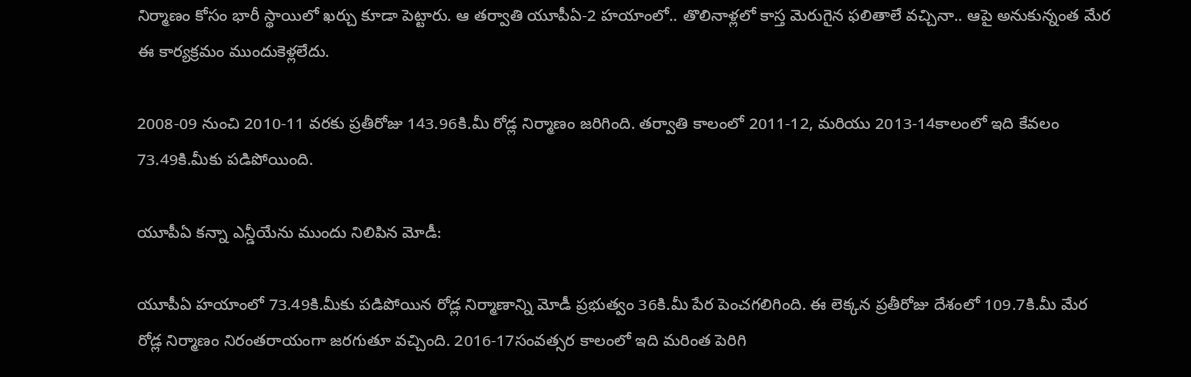నిర్మాణం కోసం భారీ స్థాయిలో ఖర్చు కూడా పెట్టారు. ఆ తర్వాతి యూపీఏ-2 హయాంలో.. తొలినాళ్లలో కాస్త మెరుగైన ఫలితాలే వచ్చినా.. ఆపై అనుకున్నంత మేర ఈ కార్యక్రమం ముందుకెళ్లలేదు.

2008-09 నుంచి 2010-11 వరకు ప్రతీరోజు 143.96కి.మీ రోడ్ల నిర్మాణం జరిగింది. తర్వాతి కాలంలో 2011-12, మరియు 2013-14కాలంలో ఇది కేవలం 73.49కి.మీకు పడిపోయింది.

యూపీఏ కన్నా ఎన్డీయేను ముందు నిలిపిన మోడీ:

యూపీఏ హయాంలో 73.49కి.మీకు పడిపోయిన రోడ్ల నిర్మాణాన్ని మోడీ ప్రభుత్వం 36కి.మీ పేర పెంచగలిగింది. ఈ లెక్కన ప్రతీరోజు దేశంలో 109.7కి.మీ మేర రోడ్ల నిర్మాణం నిరంతరాయంగా జరగుతూ వచ్చింది. 2016-17సంవత్సర కాలంలో ఇది మరింత పెరిగి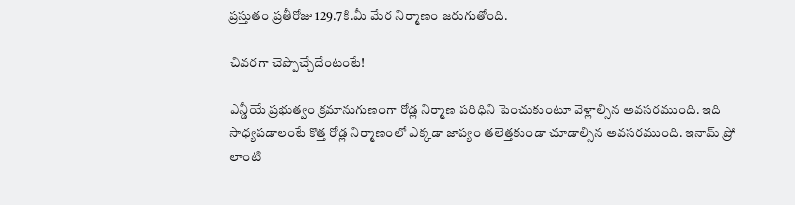ప్రస్తుతం ప్రతీరోజు 129.7కి.మీ మేర నిర్మాణం జరుగుతోంది.

చివరగా చెప్పొచ్చేదేంటంటే!

ఎన్డీయే ప్రభుత్వం క్రమానుగుణంగా రోడ్ల నిర్మాణ పరిధిని పెంచుకుంటూ వెళ్లాల్సిన అవసరముంది. ఇది సాధ్యపడాలంటే కొత్త రోడ్ల నిర్మాణంలో ఎక్కడా జాప్యం తలెత్తకుండా చూడాల్సిన అవసరముంది. ఇనామ్ ప్రో లాంటి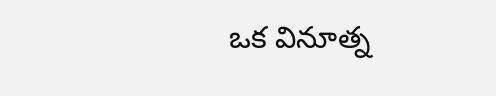ఒక వినూత్న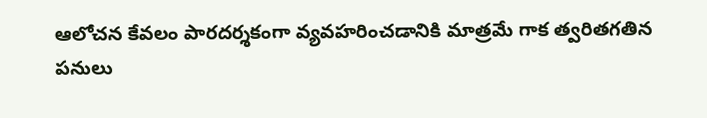ఆలోచన కేవలం పారదర్శకంగా వ్యవహరించడానికి మాత్రమే గాక త్వరితగతిన పనులు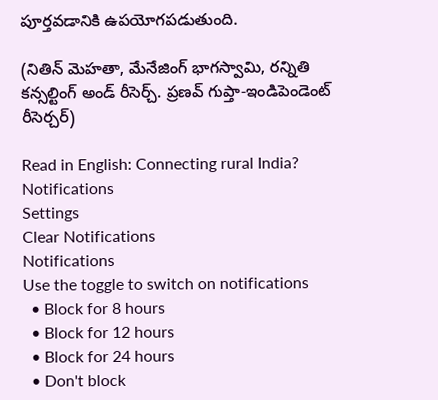పూర్తవడానికి ఉపయోగపడుతుంది.

(నితిన్ మెహతా, మేనేజింగ్ భాగస్వామి, రన్నితి కన్సల్టింగ్ అండ్ రీసెర్చ్. ప్రణవ్ గుప్తా-ఇండిపెండెంట్ రీసెర్చర్)

Read in English: Connecting rural India?
Notifications
Settings
Clear Notifications
Notifications
Use the toggle to switch on notifications
  • Block for 8 hours
  • Block for 12 hours
  • Block for 24 hours
  • Don't block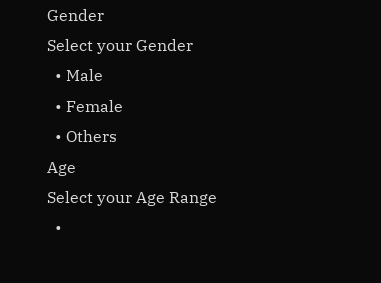Gender
Select your Gender
  • Male
  • Female
  • Others
Age
Select your Age Range
  •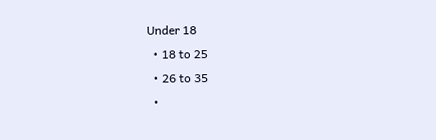Under 18
  • 18 to 25
  • 26 to 35
  •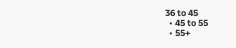36 to 45
  • 45 to 55
  • 55+